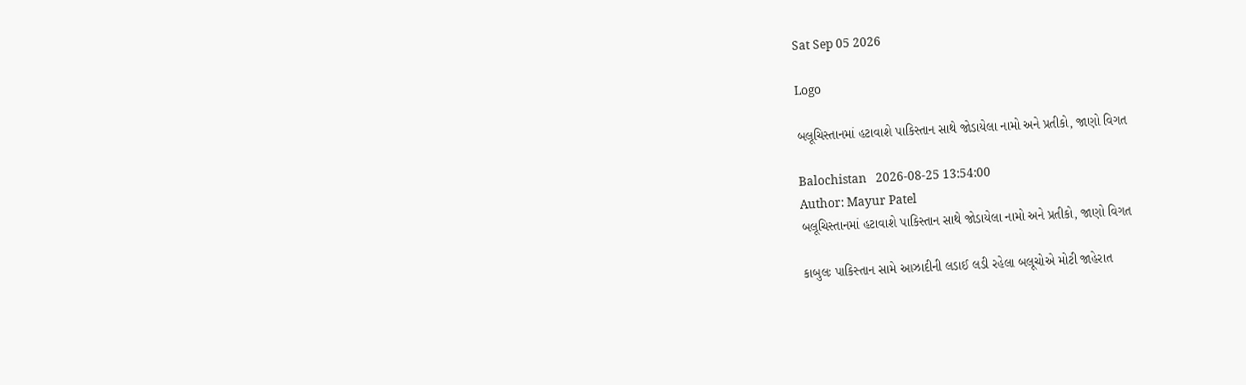Sat Sep 05 2026

Logo

બલૂચિસ્તાનમાં હટાવાશે પાકિસ્તાન સાથે જોડાયેલા નામો અને પ્રતીકો, જાણો વિગત

Balochistan   2026-08-25 13:54:00
Author: Mayur Patel
બલૂચિસ્તાનમાં હટાવાશે પાકિસ્તાન સાથે જોડાયેલા નામો અને પ્રતીકો, જાણો વિગત

કાબુલઃ પાકિસ્તાન સામે આઝાદીની લડાઈ લડી રહેલા બલૂચોએ મોટી જાહેરાત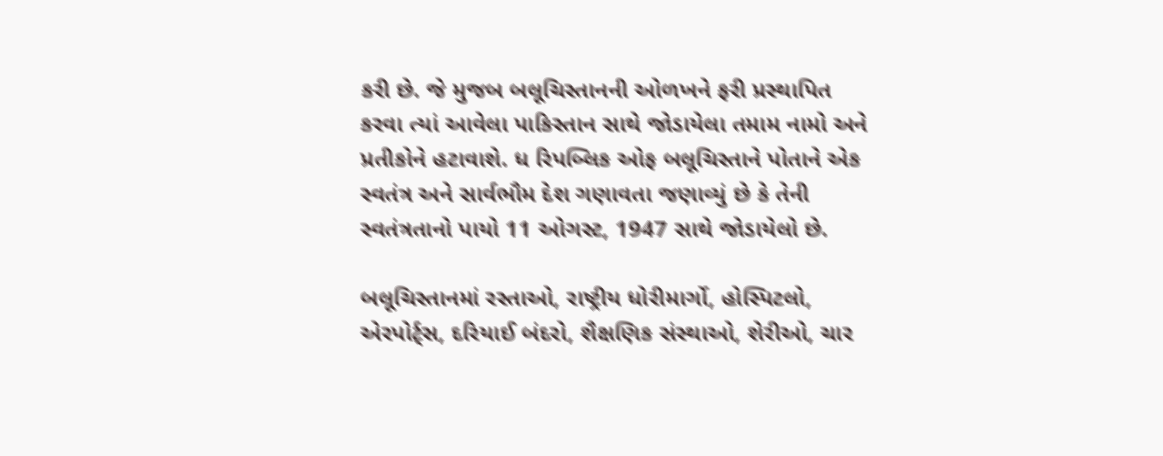કરી છે. જે મુજબ બલૂચિસ્તાનની ઓળખને ફરી પ્રસ્થાપિત કરવા ત્યાં આવેલા પાકિસ્તાન સાથે જોડાયેલા તમામ નામો અને પ્રતીકોને હટાવાશે. ધ રિપબ્લિક ઓફ બલૂચિસ્તાને પોતાને એક સ્વતંત્ર અને સાર્વભૌમ દેશ ગણાવતા જણાવ્યું છે કે તેની સ્વતંત્રતાનો પાયો 11 ઓગસ્ટ, 1947 સાથે જોડાયેલો છે.

બલૂચિસ્તાનમાં રસ્તાઓ, રાષ્ટ્રીય ધોરીમાર્ગો, હોસ્પિટલો, એરપોર્ટ્સ, દરિયાઈ બંદરો, શૈક્ષણિક સંસ્થાઓ, શેરીઓ, ચાર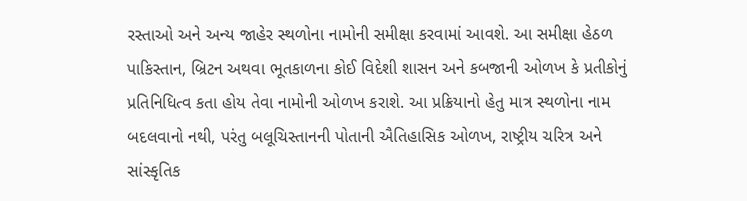રસ્તાઓ અને અન્ય જાહેર સ્થળોના નામોની સમીક્ષા કરવામાં આવશે. આ સમીક્ષા હેઠળ  પાકિસ્તાન, બ્રિટન અથવા ભૂતકાળના કોઈ વિદેશી શાસન અને કબજાની ઓળખ કે પ્રતીકોનું પ્રતિનિધિત્વ કતા હોય તેવા નામોની ઓળખ કરાશે. આ પ્રક્રિયાનો હેતુ માત્ર સ્થળોના નામ બદલવાનો નથી, પરંતુ બલૂચિસ્તાનની પોતાની ઐતિહાસિક ઓળખ, રાષ્ટ્રીય ચરિત્ર અને સાંસ્કૃતિક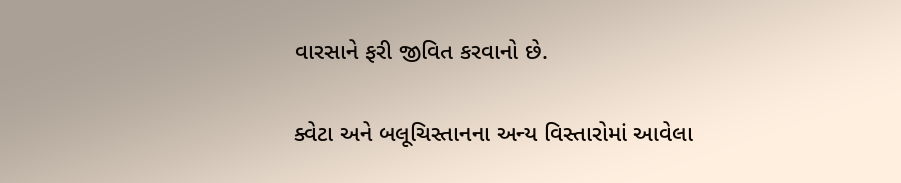વારસાને ફરી જીવિત કરવાનો છે.

ક્વેટા અને બલૂચિસ્તાનના અન્ય વિસ્તારોમાં આવેલા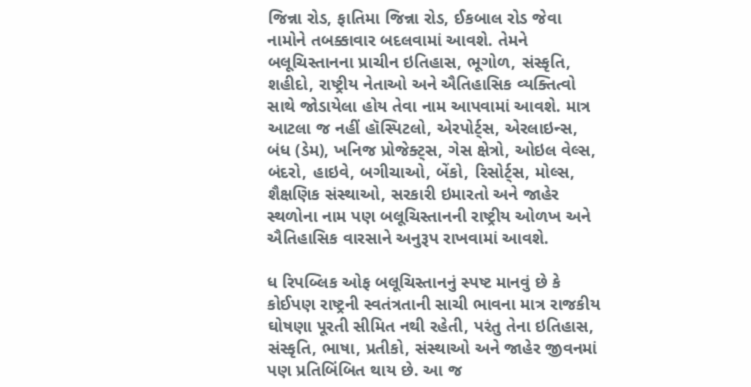જિન્ના રોડ, ફાતિમા જિન્ના રોડ, ઈકબાલ રોડ જેવા નામોને તબક્કાવાર બદલવામાં આવશે. તેમને  બલૂચિસ્તાનના પ્રાચીન ઇતિહાસ, ભૂગોળ, સંસ્કૃતિ, શહીદો, રાષ્ટ્રીય નેતાઓ અને ઐતિહાસિક વ્યક્તિત્વો સાથે જોડાયેલા હોય તેવા નામ આપવામાં આવશે. માત્ર આટલા જ નહીં હૉસ્પિટલો, એરપોર્ટ્સ, એરલાઇન્સ, બંધ (ડેમ), ખનિજ પ્રોજેક્ટ્સ, ગેસ ક્ષેત્રો, ઓઇલ વેલ્સ, બંદરો, હાઇવે, બગીચાઓ, બેંકો, રિસોર્ટ્સ, મોલ્સ, શૈક્ષણિક સંસ્થાઓ, સરકારી ઇમારતો અને જાહેર સ્થળોના નામ પણ બલૂચિસ્તાનની રાષ્ટ્રીય ઓળખ અને ઐતિહાસિક વારસાને અનુરૂપ રાખવામાં આવશે.

ધ રિપબ્લિક ઓફ બલૂચિસ્તાનનું સ્પષ્ટ માનવું છે કે કોઈપણ રાષ્ટ્રની સ્વતંત્રતાની સાચી ભાવના માત્ર રાજકીય ઘોષણા પૂરતી સીમિત નથી રહેતી, પરંતુ તેના ઇતિહાસ, સંસ્કૃતિ, ભાષા, પ્રતીકો, સંસ્થાઓ અને જાહેર જીવનમાં પણ પ્રતિબિંબિત થાય છે. આ જ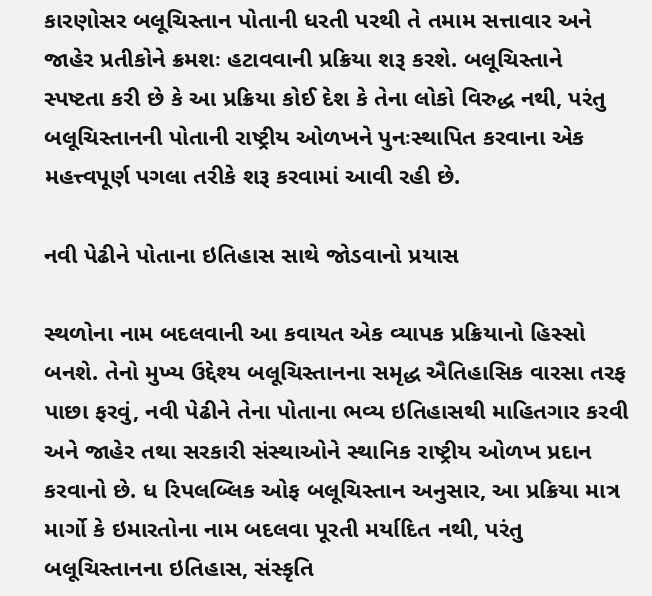કારણોસર બલૂચિસ્તાન પોતાની ધરતી પરથી તે તમામ સત્તાવાર અને જાહેર પ્રતીકોને ક્રમશઃ હટાવવાની પ્રક્રિયા શરૂ કરશે. બલૂચિસ્તાને સ્પષ્ટતા કરી છે કે આ પ્રક્રિયા કોઈ દેશ કે તેના લોકો વિરુદ્ધ નથી, પરંતુ બલૂચિસ્તાનની પોતાની રાષ્ટ્રીય ઓળખને પુનઃસ્થાપિત કરવાના એક મહત્ત્વપૂર્ણ પગલા તરીકે શરૂ કરવામાં આવી રહી છે.

નવી પેઢીને પોતાના ઇતિહાસ સાથે જોડવાનો પ્રયાસ

સ્થળોના નામ બદલવાની આ કવાયત એક વ્યાપક પ્રક્રિયાનો હિસ્સો બનશે. તેનો મુખ્ય ઉદ્દેશ્ય બલૂચિસ્તાનના સમૃદ્ધ ઐતિહાસિક વારસા તરફ પાછા ફરવું, નવી પેઢીને તેના પોતાના ભવ્ય ઇતિહાસથી માહિતગાર કરવી અને જાહેર તથા સરકારી સંસ્થાઓને સ્થાનિક રાષ્ટ્રીય ઓળખ પ્રદાન કરવાનો છે. ધ રિપલબ્લિક ઓફ બલૂચિસ્તાન અનુસાર, આ પ્રક્રિયા માત્ર માર્ગો કે ઇમારતોના નામ બદલવા પૂરતી મર્યાદિત નથી, પરંતુ બલૂચિસ્તાનના ઇતિહાસ, સંસ્કૃતિ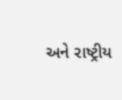અને રાષ્ટ્રીય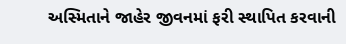અસ્મિતાને જાહેર જીવનમાં ફરી સ્થાપિત કરવાની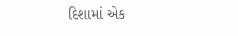દિશામાં એક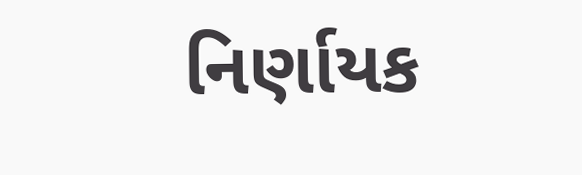નિર્ણાયક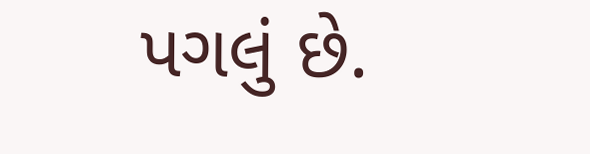પગલું છે.